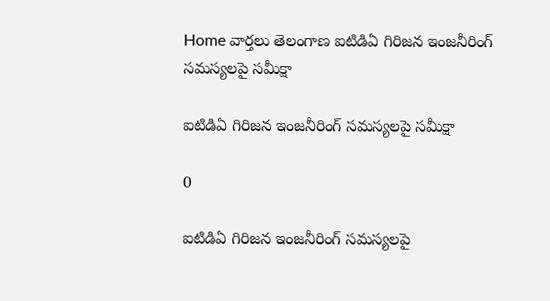Home వార్తలు తెలంగాణ ఐటిడిఏ గిరిజన ఇంజనీరింగ్ సమస్యలపై సమీక్షా

ఐటిడిఏ గిరిజన ఇంజనీరింగ్ సమస్యలపై సమీక్షా

0

ఐటిడిఏ గిరిజన ఇంజనీరింగ్ సమస్యలపై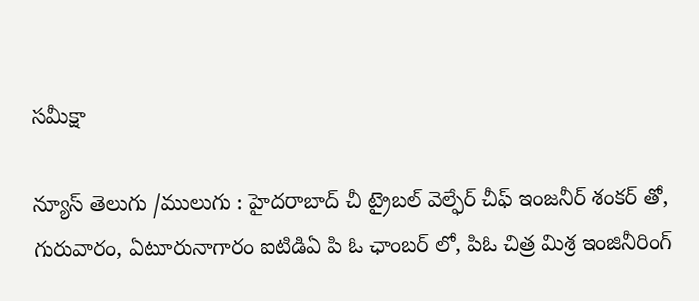సమీక్షా

న్యూస్ తెలుగు /ములుగు : హైదరాబాద్ చీ ట్రైబల్ వెల్ఫేర్ చీఫ్ ఇంజనీర్ శంకర్ తో, గురువారం, ఏటూరునాగారం ఐటిడిఏ పి ఓ ఛాంబర్ లో, పిఓ చిత్ర మిశ్ర ఇంజినీరింగ్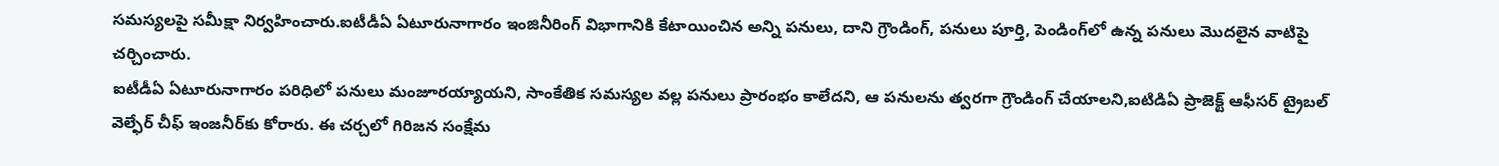సమస్యలపై సమీక్షా నిర్వహించారు.ఐటీడీఏ ఏటూరునాగారం ఇంజినీరింగ్ విభాగానికి కేటాయించిన అన్ని పనులు, దాని గ్రౌండింగ్, పనులు పూర్తి, పెండింగ్‌లో ఉన్న పనులు మొదలైన వాటిపై చర్చించారు.
ఐటీడీఏ ఏటూరునాగారం పరిధిలో పనులు మంజూరయ్యాయని, సాంకేతిక సమస్యల వల్ల పనులు ప్రారంభం కాలేదని, ఆ పనులను త్వరగా గ్రౌండింగ్ చేయాలని,ఐటిడిఏ ప్రాజెక్ట్ ఆఫీసర్ ట్రైబల్ వెల్ఫేర్ చీఫ్ ఇంజనీర్‌కు కోరారు. ఈ చర్చలో గిరిజన సంక్షేమ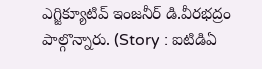ఎగ్జిక్యూటివ్ ఇంజనీర్ డి.వీరభద్రం పాల్గొన్నారు. (Story : ఐటిడిఏ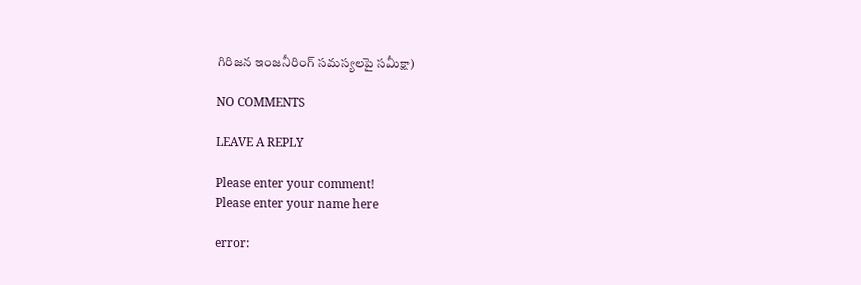గిరిజన ఇంజనీరింగ్ సమస్యలపై సమీక్షా)

NO COMMENTS

LEAVE A REPLY

Please enter your comment!
Please enter your name here

error: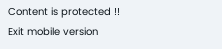Content is protected !!
Exit mobile version